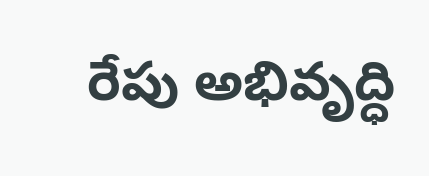రేపు అభివృద్ధి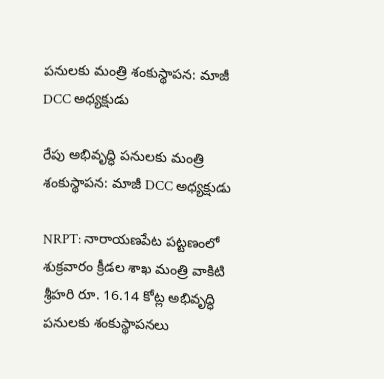పనులకు మంత్రి శంకుస్థాపన: మాజీ DCC అధ్యక్షుడు

రేపు అభివృద్ధి పనులకు మంత్రి శంకుస్థాపన: మాజీ DCC అధ్యక్షుడు

NRPT: నారాయణపేట పట్టణంలో శుక్రవారం క్రీడల శాఖ మంత్రి వాకిటి శ్రీహరి రూ. 16.14 కోట్ల అభివృద్ధి పనులకు శంకుస్థాపనలు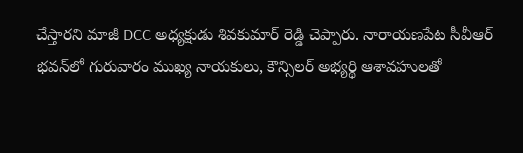చేస్తారని మాజీ DCC అధ్యక్షుడు శివకుమార్ రెడ్డి చెప్పారు. నారాయణపేట సీవీఆర్ భవన్‌లో గురువారం ముఖ్య నాయకులు, కౌన్సిలర్ అభ్యర్థి ఆశావహులతో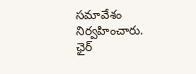సమావేశం నిర్వహించారు. ఛైర్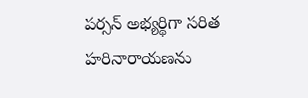పర్సన్ అభ్యర్థిగా సరిత హరినారాయణను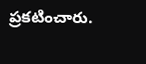ప్రకటించారు.